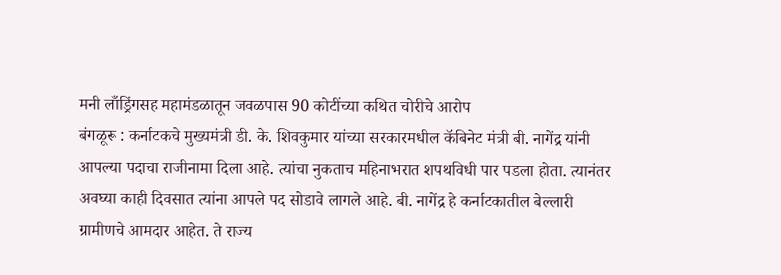मनी लाँड्रिंगसह महामंडळातून जवळपास 90 कोटींच्या कथित चोरीचे आरोप
बंगळूरू : कर्नाटकचे मुख्यमंत्री डी. के. शिवकुमार यांच्या सरकारमधील कॅबिनेट मंत्री बी. नागेंद्र यांनी आपल्या पदाचा राजीनामा दिला आहे. त्यांचा नुकताच महिनाभरात शपथविधी पार पडला होता. त्यानंतर अवघ्या काही दिवसात त्यांना आपले पद सोडावे लागले आहे. बी. नागेंद्र हे कर्नाटकातील बेल्लारी ग्रामीणचे आमदार आहेत. ते राज्य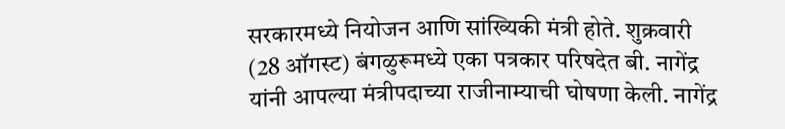सरकारमध्ये नियोजन आणि सांख्यिकी मंत्री होते. शुक्रवारी (28 ऑगस्ट) बंगळुरूमध्ये एका पत्रकार परिषदेत बी. नागेंद्र यांनी आपल्या मंत्रीपदाच्या राजीनाम्याची घोषणा केली. नागेंद्र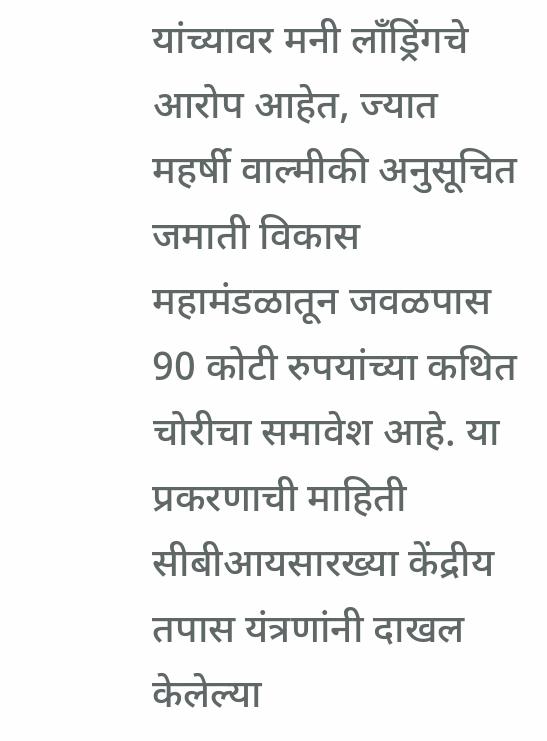यांच्यावर मनी लाँड्रिंगचे आरोप आहेत, ज्यात महर्षी वाल्मीकी अनुसूचित जमाती विकास महामंडळातून जवळपास 90 कोटी रुपयांच्या कथित चोरीचा समावेश आहे. या प्रकरणाची माहिती सीबीआयसारख्या केंद्रीय तपास यंत्रणांनी दाखल केलेल्या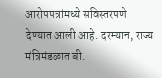आरोपपत्रांमध्ये सविस्तरपणे देण्यात आली आहे. दरम्यान, राज्य मंत्रिमंडळात बी.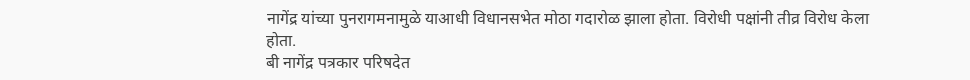नागेंद्र यांच्या पुनरागमनामुळे याआधी विधानसभेत मोठा गदारोळ झाला होता. विरोधी पक्षांनी तीव्र विरोध केला होता.
बी नागेंद्र पत्रकार परिषदेत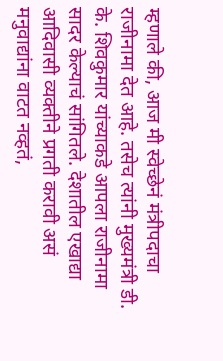म्हणाले की, आज मी स्वेच्छेनं मंत्रीपदाचा राजीनामा देत आहे. तसेच त्यांनी मुख्यमंत्री डी. के. शिवकुमार यांच्याकडे आपला राजीनामा सादर केल्याचं सांगितले. देशातील एखाद्या आदिवासी व्यक्तीने प्रगती करावी असं मनुवाद्यांना वाटत नव्हतं,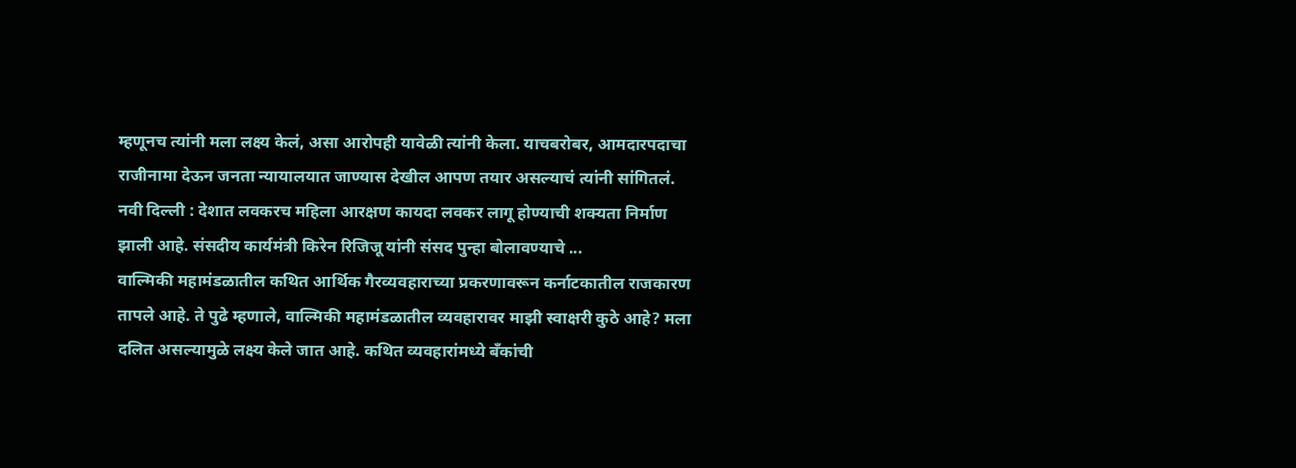म्हणूनच त्यांनी मला लक्ष्य केलं, असा आरोपही यावेळी त्यांनी केला. याचबरोबर, आमदारपदाचा राजीनामा देऊन जनता न्यायालयात जाण्यास देखील आपण तयार असल्याचं त्यांनी सांगितलं.
नवी दिल्ली : देशात लवकरच महिला आरक्षण कायदा लवकर लागू होण्याची शक्यता निर्माण झाली आहे. संसदीय कार्यमंत्री किरेन रिजिजू यांनी संसद पुन्हा बोलावण्याचे ...
वाल्मिकी महामंडळातील कथित आर्थिक गैरव्यवहाराच्या प्रकरणावरून कर्नाटकातील राजकारण तापले आहे. ते पुढे म्हणाले, वाल्मिकी महामंडळातील व्यवहारावर माझी स्वाक्षरी कुठे आहे? मला दलित असल्यामुळे लक्ष्य केले जात आहे. कथित व्यवहारांमध्ये बँकांची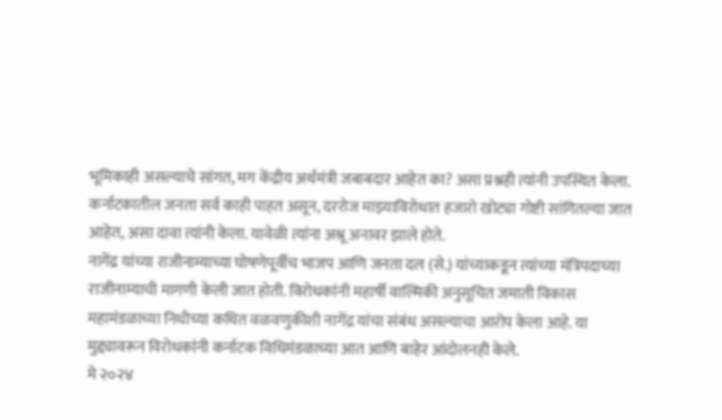भूमिकाही असल्याचे सांगत, मग केंद्रीय अर्थमंत्री जबाबदार आहेत का? असा प्रश्नही त्यांनी उपस्थित केला. कर्नाटकातील जनता सर्व काही पाहत असून, दररोज माझ्याविरोधात हजारो खोट्या गोष्टी सांगितल्या जात आहेत, असा दावा त्यांनी केला. यावेळी त्यांना अश्रू अनावर झाले होते.
नागेंद्र यांच्या राजीनाम्याच्या घोषणेपूर्वीच भाजप आणि जनता दल (से.) यांच्याकडून त्यांच्या मंत्रिपदाच्या राजीनाम्याची मागणी केली जात होती. विरोधकांनी महार्षी वाल्मिकी अनुसूचित जमाती विकास महामंडळाच्या निधीच्या कथित वळवणुकीशी नागेंद्र यांचा संबंध असल्याचा आरोप केला आहे. या मुद्द्यावरून विरोधकांनी कर्नाटक विधिमंडळाच्या आत आणि बाहेर आंदोलनही केले.
मे २०२४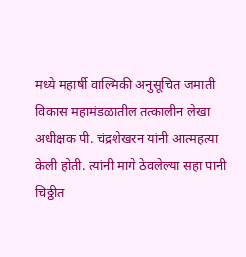मध्ये महार्षी वाल्मिकी अनुसूचित जमाती विकास महामंडळातील तत्कालीन लेखा अधीक्षक पी. चंद्रशेखरन यांनी आत्महत्या केली होती. त्यांनी मागे ठेवलेल्या सहा पानी चिठ्ठीत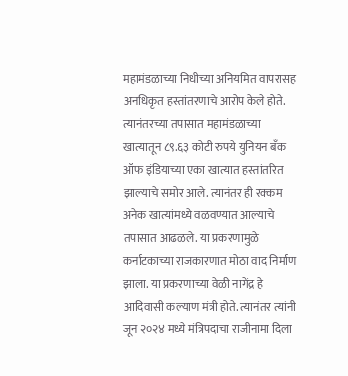महामंडळाच्या निधीच्या अनियमित वापरासह अनधिकृत हस्तांतरणाचे आरोप केले होते. त्यानंतरच्या तपासात महामंडळाच्या खात्यातून ८९.६३ कोटी रुपये युनियन बँक ऑफ इंडियाच्या एका खात्यात हस्तांतरित झाल्याचे समोर आले. त्यानंतर ही रक्कम अनेक खात्यांमध्ये वळवण्यात आल्याचे तपासात आढळले. या प्रकरणामुळे कर्नाटकाच्या राजकारणात मोठा वाद निर्माण झाला. या प्रकरणाच्या वेळी नागेंद्र हे आदिवासी कल्याण मंत्री होते. त्यानंतर त्यांनी जून २०२४ मध्ये मंत्रिपदाचा राजीनामा दिला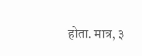होता. मात्र, ३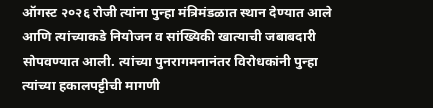ऑगस्ट २०२६ रोजी त्यांना पुन्हा मंत्रिमंडळात स्थान देण्यात आले आणि त्यांच्याकडे नियोजन व सांख्यिकी खात्याची जबाबदारी सोपवण्यात आली. त्यांच्या पुनरागमनानंतर विरोधकांनी पुन्हा त्यांच्या हकालपट्टीची मागणी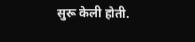सुरू केली होती.